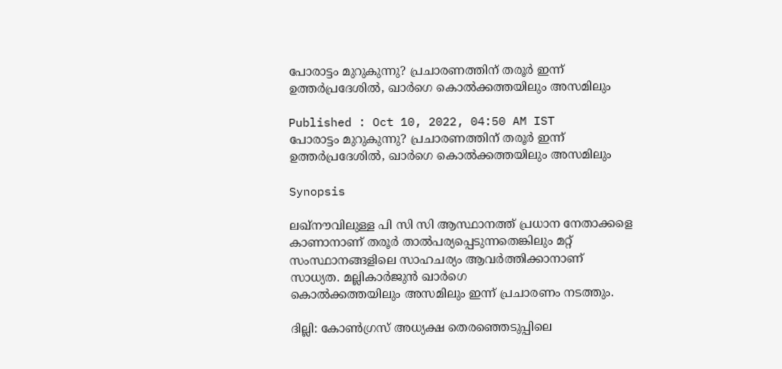പോരാട്ടം മുറുകുന്നു? പ്രചാരണത്തിന് തരൂർ ഇന്ന് ഉത്തർപ്രദേശിൽ, ഖാർഗെ കൊൽക്കത്തയിലും അസമിലും

Published : Oct 10, 2022, 04:50 AM IST
പോരാട്ടം മുറുകുന്നു? പ്രചാരണത്തിന് തരൂർ ഇന്ന് ഉത്തർപ്രദേശിൽ, ഖാർഗെ കൊൽക്കത്തയിലും അസമിലും

Synopsis

ലഖ്നൗവിലുള്ള പി സി സി ആസ്ഥാനത്ത് പ്രധാന നേതാക്കളെ കാണാനാണ് തരൂർ താൽപര്യപ്പെടുന്നതെങ്കിലും മറ്റ് സംസ്ഥാനങ്ങളിലെ സാഹചര്യം ആവർത്തിക്കാനാണ് സാധ്യത. മല്ലികാർജുൻ ഖാർഗെ കൊൽക്കത്തയിലും ‍അസമിലും ഇന്ന് പ്രചാരണം നടത്തും.

ദില്ലി: കോൺഗ്രസ് അധ്യക്ഷ തെരഞ്ഞെടുപ്പിലെ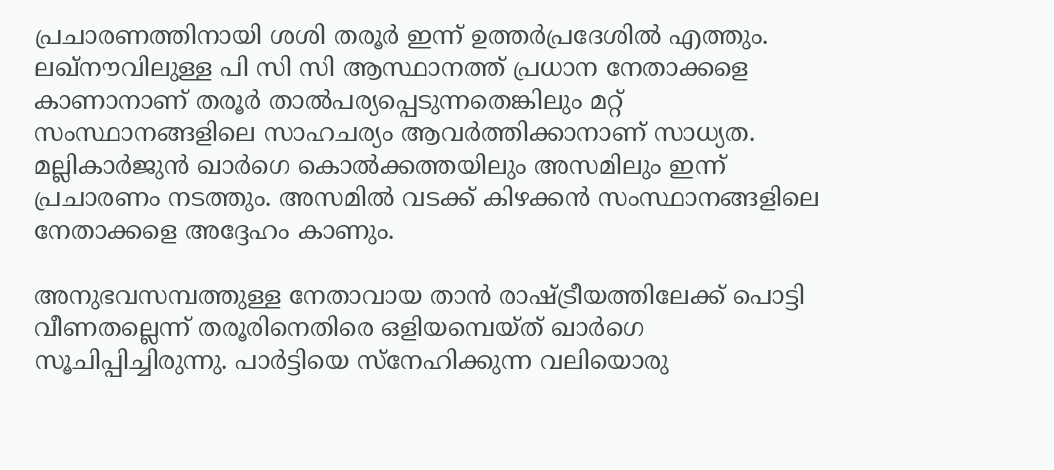പ്രചാരണത്തിനായി ശശി തരൂർ ഇന്ന് ഉത്തർപ്രദേശിൽ എത്തും. ലഖ്നൗവിലുള്ള പി സി സി ആസ്ഥാനത്ത് പ്രധാന നേതാക്കളെ കാണാനാണ് തരൂർ താൽപര്യപ്പെടുന്നതെങ്കിലും മറ്റ് സംസ്ഥാനങ്ങളിലെ സാഹചര്യം ആവർത്തിക്കാനാണ് സാധ്യത. മല്ലികാർജുൻ ഖാർഗെ കൊൽക്കത്തയിലും ‍അസമിലും ഇന്ന് പ്രചാരണം നടത്തും. അസമിൽ വടക്ക് കിഴക്കൻ സംസ്ഥാനങ്ങളിലെ നേതാക്കളെ അദ്ദേഹം കാണും.

അനുഭവസമ്പത്തുള്ള നേതാവായ താൻ രാഷ്ട്രീയത്തിലേക്ക് പൊട്ടി വീണതല്ലെന്ന് തരൂരിനെതിരെ ഒളിയമ്പെയ്ത് ഖാർഗെ സൂചിപ്പിച്ചിരുന്നു. പാർട്ടിയെ സ്നേഹിക്കുന്ന വലിയൊരു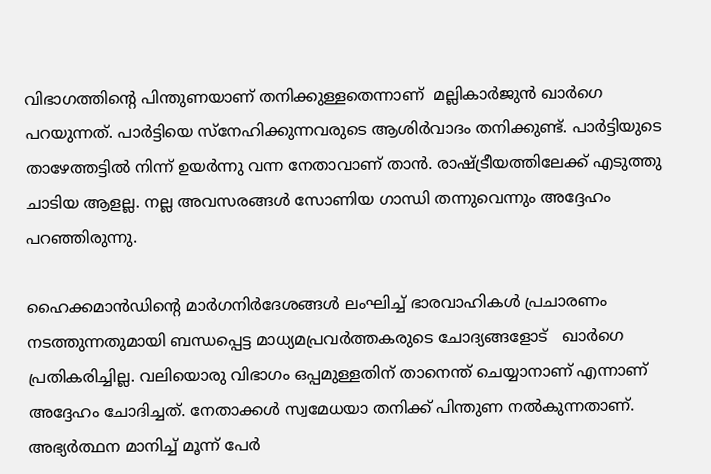വിഭാഗത്തിന്‍റെ പിന്തുണയാണ് തനിക്കുള്ളതെന്നാണ്  മല്ലികാര്‍ജുന്‍ ഖാര്‍ഗെ പറയുന്നത്. പാർട്ടിയെ സ്നേഹിക്കുന്നവരുടെ ആശിർവാദം തനിക്കുണ്ട്. പാർട്ടിയുടെ താഴേത്തട്ടിൽ നിന്ന് ഉയർന്നു വന്ന നേതാവാണ് താൻ. രാഷ്ട്രീയത്തിലേക്ക് എടുത്തു ചാടിയ ആളല്ല. നല്ല അവസരങ്ങൾ സോണിയ ഗാന്ധി തന്നുവെന്നും അദ്ദേഹം പറഞ്ഞിരുന്നു.

ഹൈക്കമാന്‍ഡിന്‍റെ മാര്‍ഗനിര്‍ദേശങ്ങള്‍ ലംഘിച്ച് ഭാരവാഹികൾ പ്രചാരണം നടത്തുന്നതുമായി ബന്ധപ്പെട്ട മാധ്യമപ്രവർത്തകരുടെ ചോദ്യങ്ങളോട്   ഖാർഗെ പ്രതികരിച്ചില്ല. വലിയൊരു വിഭാഗം ഒപ്പമുള്ളതിന് താനെന്ത് ചെയ്യാനാണ് എന്നാണ് അദ്ദേഹം ചോദിച്ചത്. നേതാക്കൾ സ്വമേധയാ തനിക്ക് പിന്തുണ നൽകുന്നതാണ്. അഭ്യർത്ഥന മാനിച്ച് മൂന്ന് പേർ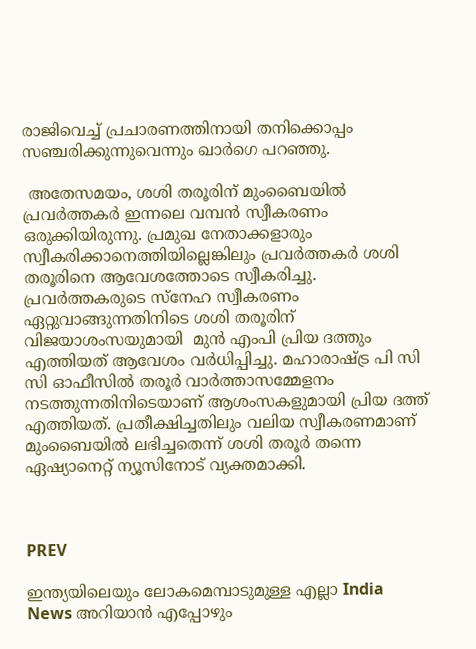രാജിവെച്ച് പ്രചാരണത്തിനായി തനിക്കൊപ്പം സഞ്ചരിക്കുന്നുവെന്നും ഖാർഗെ പറഞ്ഞു.

 അതേസമയം, ശശി തരൂരിന് മുംബൈയിൽ പ്രവർത്തകർ ഇന്നലെ വമ്പൻ സ്വീകരണം ഒരുക്കിയിരുന്നു. പ്രമുഖ നേതാക്കളാരും സ്വീകരിക്കാനെത്തിയില്ലെങ്കിലും പ്രവ‍ർത്തകർ ശശി തരൂരിനെ ആവേശത്തോടെ സ്വീകരിച്ചു. പ്രവ‍ർത്തകരുടെ സ്നേഹ സ്വീകരണം ഏറ്റുവാങ്ങുന്നതിനിടെ ശശി തരൂരിന് വിജയാശംസയുമായി  മുന്‍ എംപി പ്രിയ ദത്തും എത്തിയത് ആവേശം വർധിപ്പിച്ചു. മഹാരാഷ്ട്ര പി സി സി ഓഫീസില്‍ തരൂര്‍ വാര്‍ത്താസമ്മേളനം നടത്തുന്നതിനിടെയാണ് ആശംസകളുമായി പ്രിയ ദത്ത് എത്തിയത്. പ്രതീക്ഷിച്ചതിലും വലിയ സ്വീകരണമാണ് മുംബൈയിൽ ലഭിച്ചതെന്ന് ശശി തരൂർ തന്നെ ഏഷ്യാനെറ്റ് ന്യൂസിനോട് വ്യക്തമാക്കി.



PREV

ഇന്ത്യയിലെയും ലോകമെമ്പാടുമുള്ള എല്ലാ India News അറിയാൻ എപ്പോഴും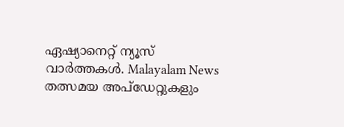ഏഷ്യാനെറ്റ് ന്യൂസ് വാർത്തകൾ. Malayalam News   തത്സമയ അപ്‌ഡേറ്റുകളും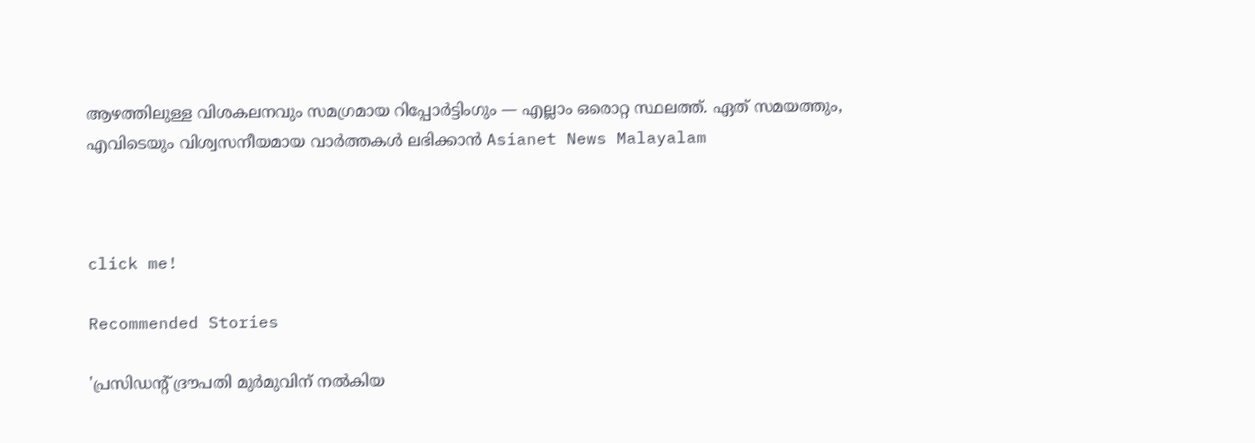ആഴത്തിലുള്ള വിശകലനവും സമഗ്രമായ റിപ്പോർട്ടിംഗും — എല്ലാം ഒരൊറ്റ സ്ഥലത്ത്. ഏത് സമയത്തും, എവിടെയും വിശ്വസനീയമായ വാർത്തകൾ ലഭിക്കാൻ Asianet News Malayalam



click me!

Recommended Stories

'പ്രസിഡന്റ് ദ്രൗപതി മുർമുവിന് നൽകിയ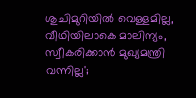ശുചിമുറിയിൽ വെള്ളമില്ല, വീഥിയിലാകെ മാലിന്യം, സ്വീകരിക്കാൻ മുഖ്യമന്ത്രി വന്നില്ല';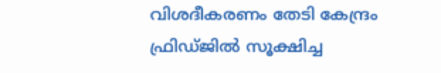വിശദീകരണം തേടി കേന്ദ്രം
ഫ്രിഡ്ജിൽ സൂക്ഷിച്ച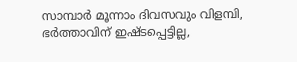സാമ്പാർ മൂന്നാം ദിവസവും വിളമ്പി, ഭർത്താവിന് ഇഷ്ടപ്പെട്ടില്ല,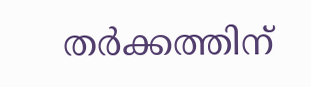തർക്കത്തിന്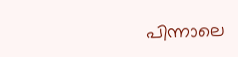പിന്നാലെ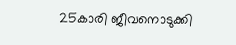25കാരി ജീവനൊടുക്കി